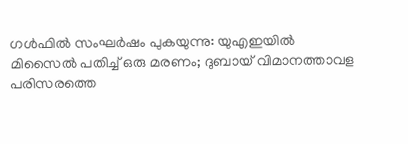ഗൾഫിൽ സംഘർഷം പുകയുന്നു: യുഎഇയിൽ മിസൈൽ പതിച്ച് ഒരു മരണം; ദുബായ് വിമാനത്താവള പരിസരത്തെ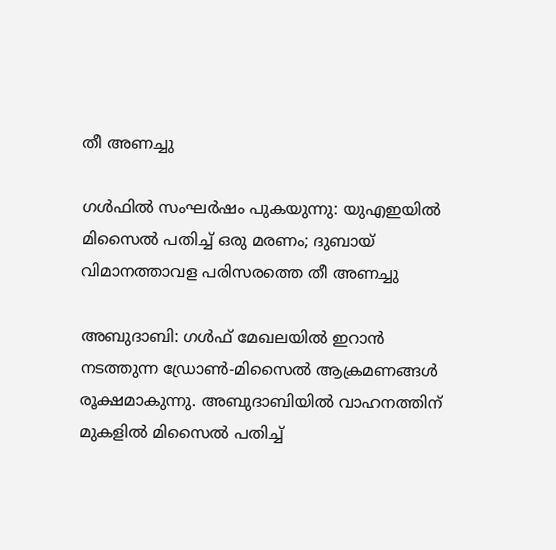തീ അണച്ചു

ഗൾഫിൽ സംഘർഷം പുകയുന്നു: യുഎഇയിൽ മിസൈൽ പതിച്ച് ഒരു മരണം; ദുബായ് വിമാനത്താവള പരിസരത്തെ തീ അണച്ചു

അബുദാബി: ഗൾഫ് മേഖലയിൽ ഇറാൻ നടത്തുന്ന ഡ്രോൺ-മിസൈൽ ആക്രമണങ്ങൾ രൂക്ഷമാകുന്നു. അബുദാബിയിൽ വാഹനത്തിന് മുകളിൽ മിസൈൽ പതിച്ച്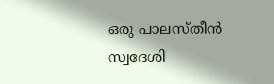ഒരു പാലസ്തീൻ സ്വദേശി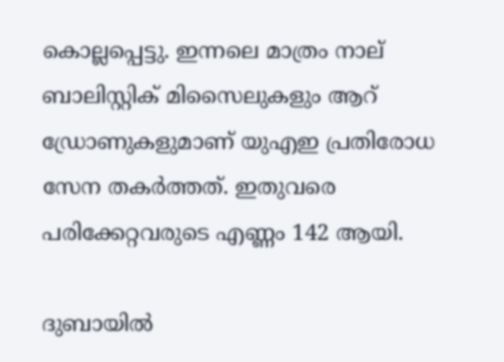കൊല്ലപ്പെട്ടു. ഇന്നലെ മാത്രം നാല് ബാലിസ്റ്റിക് മിസൈലുകളും ആറ് ഡ്രോണുകളുമാണ് യുഎഇ പ്രതിരോധ സേന തകർത്തത്. ഇതുവരെ പരിക്കേറ്റവരുടെ എണ്ണം 142 ആയി.

ദുബായിൽ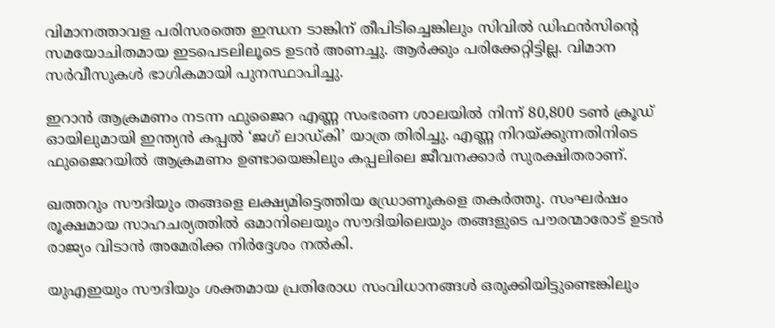വിമാനത്താവള പരിസരത്തെ ഇന്ധന ടാങ്കിന് തീപിടിച്ചെങ്കിലും സിവിൽ ഡിഫൻസിന്റെ സമയോചിതമായ ഇടപെടലിലൂടെ ഉടൻ അണച്ചു. ആർക്കും പരിക്കേറ്റിട്ടില്ല. വിമാന സർവീസുകൾ ഭാഗികമായി പുനസ്ഥാപിച്ചു.

ഇറാൻ ആക്രമണം നടന്ന ഫുജൈറ എണ്ണ സംഭരണ ശാലയിൽ നിന്ന് 80,800 ടൺ ക്രൂഡ് ഓയിലുമായി ഇന്ത്യൻ കപ്പൽ ‘ജഗ് ലാഡ്‌കി’ യാത്ര തിരിച്ചു. എണ്ണ നിറയ്ക്കുന്നതിനിടെ ഫുജൈറയിൽ ആക്രമണം ഉണ്ടായെങ്കിലും കപ്പലിലെ ജീവനക്കാർ സുരക്ഷിതരാണ്.

ഖത്തറും സൗദിയും തങ്ങളെ ലക്ഷ്യമിട്ടെത്തിയ ഡ്രോണുകളെ തകർത്തു. സംഘർഷം രൂക്ഷമായ സാഹചര്യത്തിൽ ഒമാനിലെയും സൗദിയിലെയും തങ്ങളുടെ പൗരന്മാരോട് ഉടൻ രാജ്യം വിടാൻ അമേരിക്ക നിർദ്ദേശം നൽകി.

യുഎഇയും സൗദിയും ശക്തമായ പ്രതിരോധ സംവിധാനങ്ങൾ ഒരുക്കിയിട്ടുണ്ടെങ്കിലും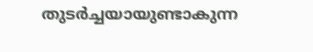തുടർച്ചയായുണ്ടാകുന്ന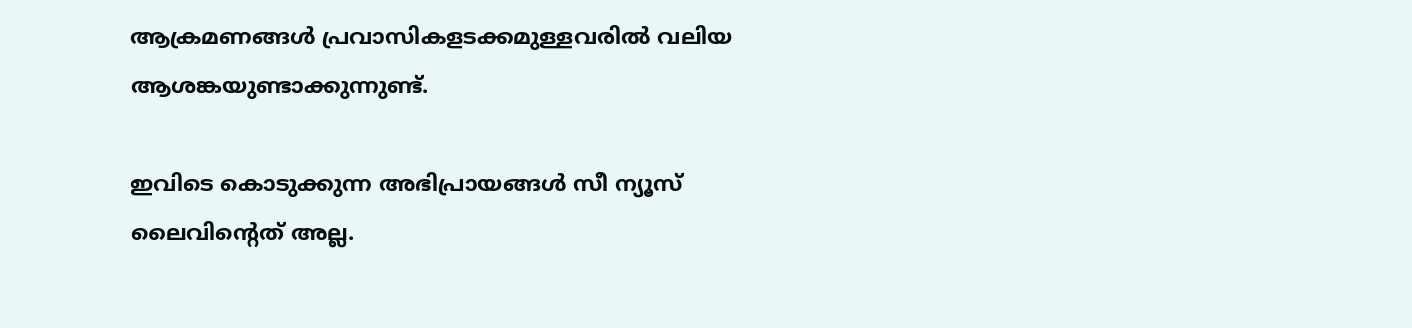ആക്രമണങ്ങൾ പ്രവാസികളടക്കമുള്ളവരിൽ വലിയ ആശങ്കയുണ്ടാക്കുന്നുണ്ട്.

ഇവിടെ കൊടുക്കുന്ന അഭിപ്രായങ്ങള്‍ സീ ന്യൂസ് ലൈവിന്റെത് അല്ല.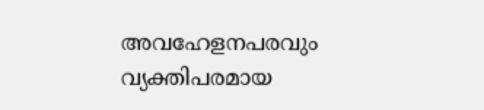അവഹേളനപരവും വ്യക്തിപരമായ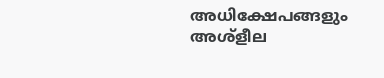അധിക്ഷേപങ്ങളും അശ്‌ളീല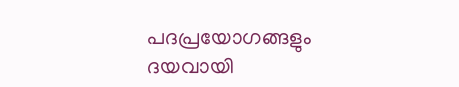പദപ്രയോഗങ്ങളും ദയവായി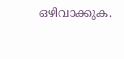ഒഴിവാക്കുക.